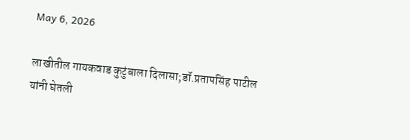May 6, 2026

लाखीतील गायकवाड कुटुंबाला दिलासा;डॉ.प्रतापसिंह पाटील यांनी घेतली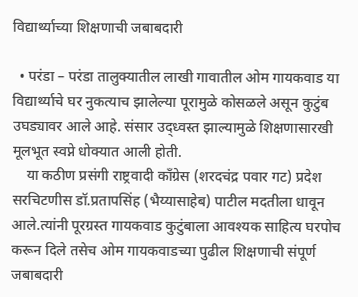विद्यार्थ्याच्या शिक्षणाची जबाबदारी

  • परंडा – परंडा तालुक्यातील लाखी गावातील ओम गायकवाड या विद्यार्थ्याचे घर नुकत्याच झालेल्या पूरामुळे कोसळले असून कुटुंब उघड्यावर आले आहे. संसार उद्ध्वस्त झाल्यामुळे शिक्षणासारखी मूलभूत स्वप्ने धोक्यात आली होती.
    या कठीण प्रसंगी राष्ट्रवादी काँग्रेस (शरदचंद्र पवार गट) प्रदेश सरचिटणीस डॉ.प्रतापसिंह (भैय्यासाहेब) पाटील मदतीला धावून आले.त्यांनी पूरग्रस्त गायकवाड कुटुंबाला आवश्यक साहित्य घरपोच करून दिले तसेच ओम गायकवाडच्या पुढील शिक्षणाची संपूर्ण जबाबदारी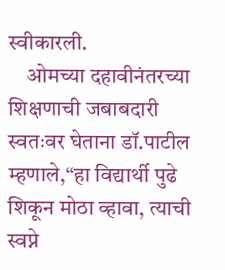स्वीकारली.
    ओमच्या दहावीनंतरच्या शिक्षणाची जबाबदारी स्वतःवर घेताना डॉ.पाटील म्हणाले,“हा विद्यार्थी पुढे शिकून मोठा व्हावा, त्याची स्वप्ने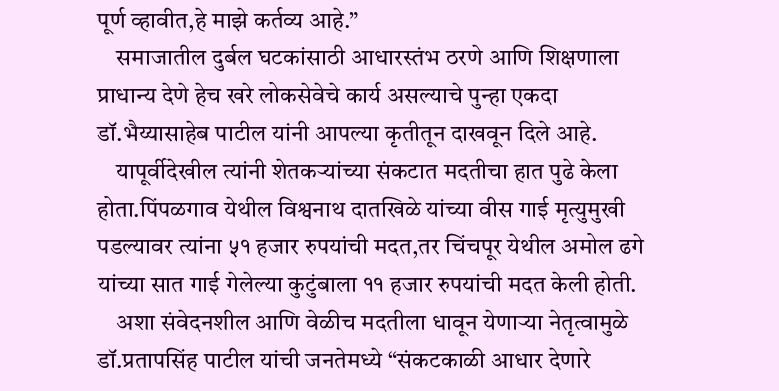पूर्ण व्हावीत,हे माझे कर्तव्य आहे.”
    समाजातील दुर्बल घटकांसाठी आधारस्तंभ ठरणे आणि शिक्षणाला प्राधान्य देणे हेच खरे लोकसेवेचे कार्य असल्याचे पुन्हा एकदा डॉ.भैय्यासाहेब पाटील यांनी आपल्या कृतीतून दाखवून दिले आहे.
    यापूर्वीदेखील त्यांनी शेतकऱ्यांच्या संकटात मदतीचा हात पुढे केला होता.पिंपळगाव येथील विश्वनाथ दातखिळे यांच्या वीस गाई मृत्युमुखी पडल्यावर त्यांना ५१ हजार रुपयांची मदत,तर चिंचपूर येथील अमोल ढगे यांच्या सात गाई गेलेल्या कुटुंबाला ११ हजार रुपयांची मदत केली होती.
    अशा संवेदनशील आणि वेळीच मदतीला धावून येणाऱ्या नेतृत्वामुळे डॉ.प्रतापसिंह पाटील यांची जनतेमध्ये “संकटकाळी आधार देणारे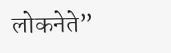लोकनेते”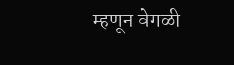म्हणून वेगळी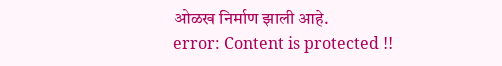ओळख निर्माण झाली आहे.
error: Content is protected !!